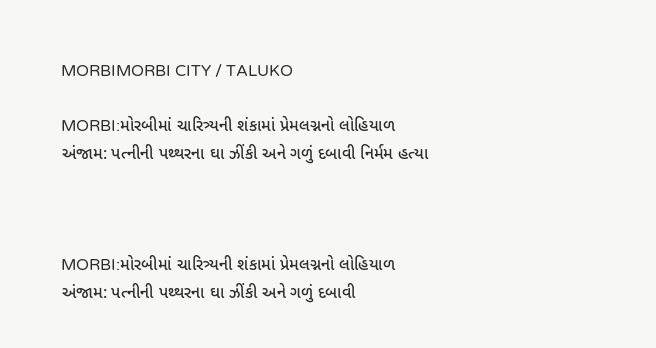MORBIMORBI CITY / TALUKO

MORBI:મોરબીમાં ચારિત્ર્યની શંકામાં પ્રેમલગ્નનો લોહિયાળ અંજામ: પત્નીની પથ્થરના ઘા ઝીંકી અને ગળું દબાવી નિર્મમ હત્યા



MORBI:મોરબીમાં ચારિત્ર્યની શંકામાં પ્રેમલગ્નનો લોહિયાળ અંજામ: પત્નીની પથ્થરના ઘા ઝીંકી અને ગળું દબાવી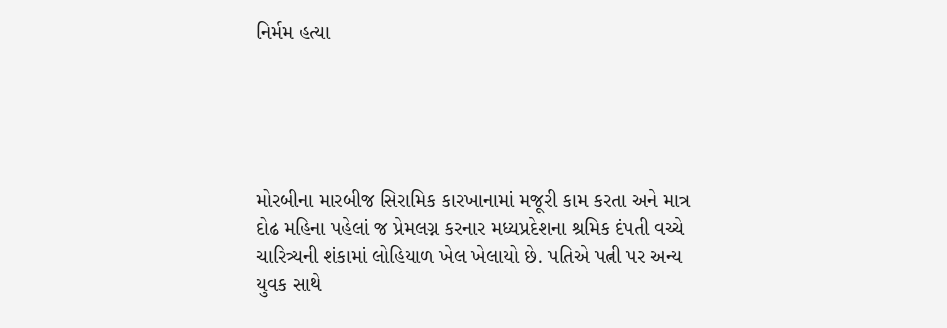નિર્મમ હત્યા





મોરબીના મારબીજ સિરામિક કારખાનામાં મજૂરી કામ કરતા અને માત્ર દોઢ મહિના પહેલાં જ પ્રેમલગ્ન કરનાર મધ્યપ્રદેશના શ્રમિક દંપતી વચ્ચે ચારિત્ર્યની શંકામાં લોહિયાળ ખેલ ખેલાયો છે. પતિએ પત્ની પર અન્ય યુવક સાથે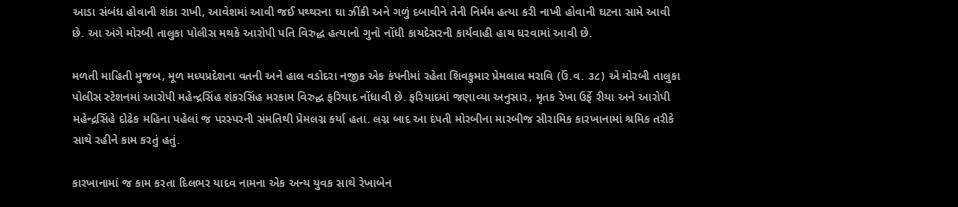આડા સંબંધ હોવાની શંકા રાખી, આવેશમાં આવી જઈ પથ્થરના ઘા ઝીંકી અને ગળું દબાવીને તેની નિર્મમ હત્યા કરી નાખી હોવાની ઘટના સામે આવી છે. આ અંગે મોરબી તાલુકા પોલીસ મથકે આરોપી પતિ વિરુદ્ધ હત્યાનો ગુનો નોંધી કાયદેસરની કાર્યવાહી હાથ ધરવામાં આવી છે.

મળતી માહિતી મુજબ, મૂળ મધ્યપ્રદેશના વતની અને હાલ વડોદરા નજીક એક કંપનીમાં રહેતા શિવકુમાર પ્રેમલાલ મરાવિ (ઉં.વ. ૩૮) એ મોરબી તાલુકા પોલીસ સ્ટેશનમાં આરોપી મહેન્દ્રસિંહ શંકરસિંહ મરકામ વિરુદ્ધ ફરિયાદ નોંધાવી છે. ફરિયાદમાં જણાવ્યા અનુસાર, મૃતક રેખા ઉર્ફે રીયા અને આરોપી મહેન્દ્રસિંહે દોઢેક મહિના પહેલાં જ પરસ્પરની સંમતિથી પ્રેમલગ્ન કર્યા હતા. લગ્ન બાદ આ દંપતી મોરબીના મારબીજ સીરામિક કારખાનામાં શ્રમિક તરીકે સાથે રહીને કામ કરતું હતું.

કારખાનામાં જ કામ કરતા દિલભર યાદવ નામના એક અન્ય યુવક સાથે રેખાબેન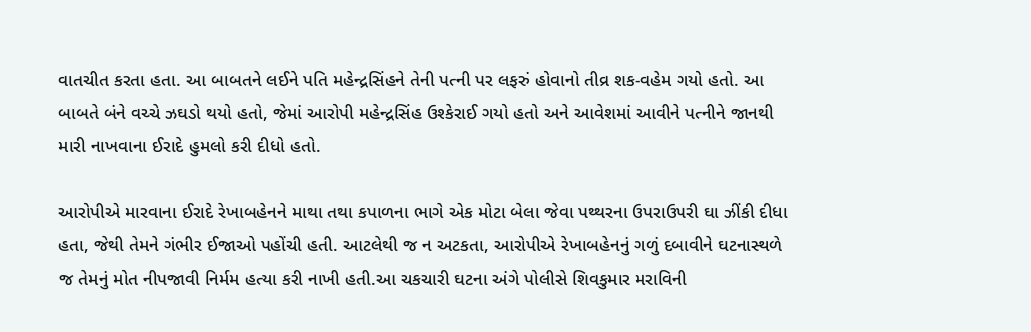વાતચીત કરતા હતા. આ બાબતને લઈને પતિ મહેન્દ્રસિંહને તેની પત્ની પર લફરું હોવાનો તીવ્ર શક-વહેમ ગયો હતો. આ બાબતે બંને વચ્ચે ઝઘડો થયો હતો, જેમાં આરોપી મહેન્દ્રસિંહ ઉશ્કેરાઈ ગયો હતો અને આવેશમાં આવીને પત્નીને જાનથી મારી નાખવાના ઈરાદે હુમલો કરી દીધો હતો.

આરોપીએ મારવાના ઈરાદે રેખાબહેનને માથા તથા કપાળના ભાગે એક મોટા બેલા જેવા પથ્થરના ઉપરાઉપરી ઘા ઝીંકી દીધા હતા, જેથી તેમને ગંભીર ઈજાઓ પહોંચી હતી. આટલેથી જ ન અટકતા, આરોપીએ રેખાબહેનનું ગળું દબાવીને ઘટનાસ્થળે જ તેમનું મોત નીપજાવી નિર્મમ હત્યા કરી નાખી હતી.આ ચકચારી ઘટના અંગે પોલીસે શિવકુમાર મરાવિની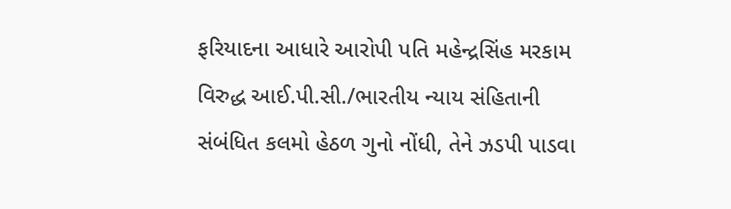ફરિયાદના આધારે આરોપી પતિ મહેન્દ્રસિંહ મરકામ વિરુદ્ધ આઈ.પી.સી./ભારતીય ન્યાય સંહિતાની સંબંધિત કલમો હેઠળ ગુનો નોંધી, તેને ઝડપી પાડવા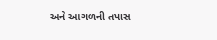અને આગળની તપાસ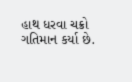હાથ ધરવા ચક્રો ગતિમાન કર્યા છે.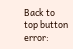Back to top button
error: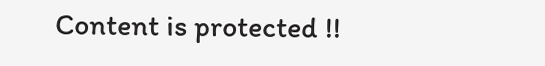Content is protected !!